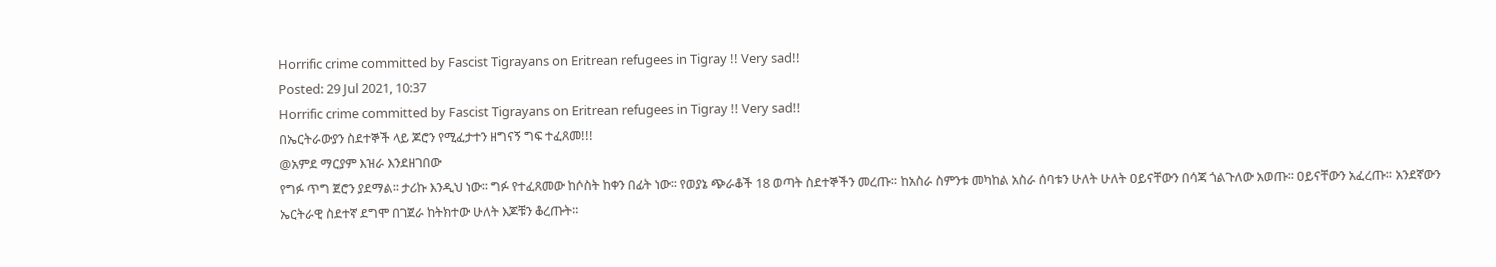Horrific crime committed by Fascist Tigrayans on Eritrean refugees in Tigray !! Very sad!!
Posted: 29 Jul 2021, 10:37
Horrific crime committed by Fascist Tigrayans on Eritrean refugees in Tigray !! Very sad!!
በኤርትራውያን ስደተኞች ላይ ጆሮን የሚፈታተን ዘግናኝ ግፍ ተፈጸመ!!!
@አምደ ማርያም እዝራ እንደዘገበው
የግፉ ጥግ ጀሮን ያደማል፡፡ ታሪኩ እንዲህ ነው፡፡ ግፉ የተፈጸመው ከሶስት ከቀን በፊት ነው፡፡ የወያኔ ጭራቆች 18 ወጣት ስደተኞችን መረጡ። ከአስራ ስምንቱ መካከል አስራ ሰባቱን ሁለት ሁለት ዐይናቸውን በሳጃ ጎልጉለው አወጡ፡፡ ዐይናቸውን አፈረጡ። አንደኛውን ኤርትራዊ ስደተኛ ደግሞ በገጀራ ከትክተው ሁለት እጆቹን ቆረጡት።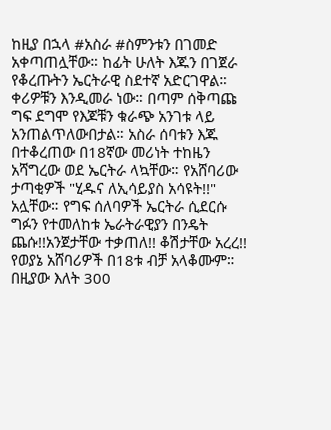ከዚያ በኋላ #አስራ #ስምንቱን በገመድ አቀጣጠሏቸው። ከፊት ሁለት እጁን በገጀራ የቆረጡትን ኤርትራዊ ስደተኛ አድርገዋል። ቀሪዎቹን እንዲመራ ነው። በጣም ሰቅጣጩ ግፍ ደግሞ የእጆቹን ቁራጭ አንገቱ ላይ አንጠልጥለውበታል። አስራ ሰባቱን እጁ በተቆረጠው በ18ኛው መሪነት ተከዜን አሻግረው ወደ ኤርትራ ላኳቸው። የአሸባሪው ታጣቂዎች "ሂዱና ለኢሳይያስ አሳዩት!!" አሏቸው። የግፍ ሰለባዎች ኤርትራ ሲደርሱ ግፉን የተመለከቱ ኤራትራዊያን በንዴት ጨሱ!!አንጀታቸው ተቃጠለ!! ቆሽታቸው አረረ!! የወያኔ አሸባሪዎች በ18ቱ ብቻ አላቆሙም። በዚያው እለት 300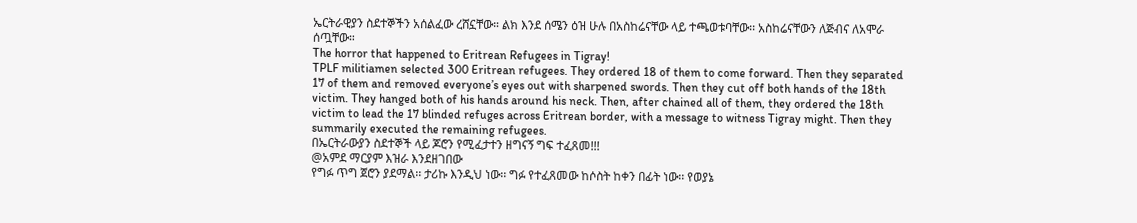ኤርትራዊያን ስደተኞችን አሰልፈው ረሸኗቸው። ልክ እንደ ሰሜን ዕዝ ሁሉ በአስከሬናቸው ላይ ተጫወቱባቸው፡፡ አስከሬናቸውን ለጅብና ለአሞራ ሰጧቸው።
The horror that happened to Eritrean Refugees in Tigray!
TPLF militiamen selected 300 Eritrean refugees. They ordered 18 of them to come forward. Then they separated 17 of them and removed everyone’s eyes out with sharpened swords. Then they cut off both hands of the 18th victim. They hanged both of his hands around his neck. Then, after chained all of them, they ordered the 18th victim to lead the 17 blinded refuges across Eritrean border, with a message to witness Tigray might. Then they summarily executed the remaining refugees.
በኤርትራውያን ስደተኞች ላይ ጆሮን የሚፈታተን ዘግናኝ ግፍ ተፈጸመ!!!
@አምደ ማርያም እዝራ እንደዘገበው
የግፉ ጥግ ጀሮን ያደማል፡፡ ታሪኩ እንዲህ ነው፡፡ ግፉ የተፈጸመው ከሶስት ከቀን በፊት ነው፡፡ የወያኔ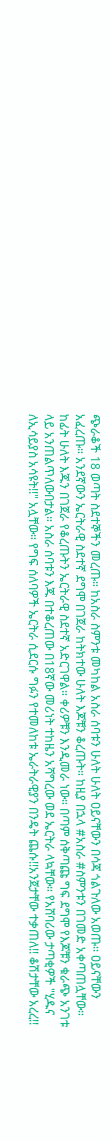ጭራቆች 18 ወጣት ስደተኞችን መረጡ። ከአስራ ስምንቱ መካከል አስራ ሰባቱን ሁለት ሁለት ዐይናቸውን በሳጃ ጎልጉለው አወጡ፡፡ ዐይናቸውን አፈረጡ። አንደኛውን ኤርትራዊ ስደተኛ ደግሞ በገጀራ ከትክተው ሁለት እጆቹን ቆረጡት። ከዚያ በኋላ #አስራ #ስምንቱን በገመድ አቀጣጠሏቸው። ከፊት ሁለት እጁን በገጀራ የቆረጡትን ኤርትራዊ ስደተኛ አድርገዋል። ቀሪዎቹን እንዲመራ ነው። በጣም ሰቅጣጩ ግፍ ደግሞ የእጆቹን ቁራጭ አንገቱ ላይ አንጠልጥለውበታል። አስራ ሰባቱን እጁ በተቆረጠው በ18ኛው መሪነት ተከዜን አሻግረው ወደ ኤርትራ ላኳቸው። የአሸባሪው ታጣቂዎች "ሂዱና ለኢሳይያስ አሳዩት!!" አሏቸው። የግፍ ሰለባዎች ኤርትራ ሲደርሱ ግፉን የተመለከቱ ኤራትራዊያን በንዴት ጨሱ!!አንጀታቸው ተቃጠለ!! ቆሽታቸው አረረ!!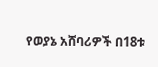የወያኔ አሸባሪዎች በ18ቱ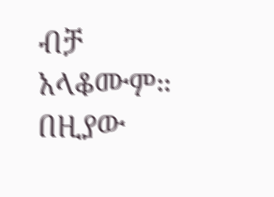ብቻ አላቆሙም። በዚያው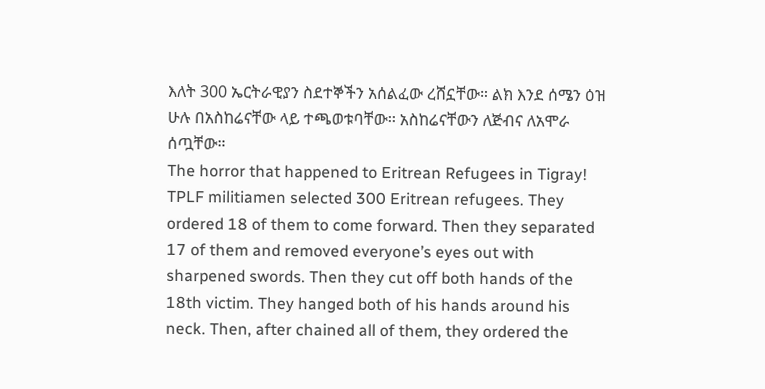እለት 300 ኤርትራዊያን ስደተኞችን አሰልፈው ረሸኗቸው። ልክ እንደ ሰሜን ዕዝ ሁሉ በአስከሬናቸው ላይ ተጫወቱባቸው፡፡ አስከሬናቸውን ለጅብና ለአሞራ ሰጧቸው።
The horror that happened to Eritrean Refugees in Tigray!
TPLF militiamen selected 300 Eritrean refugees. They ordered 18 of them to come forward. Then they separated 17 of them and removed everyone’s eyes out with sharpened swords. Then they cut off both hands of the 18th victim. They hanged both of his hands around his neck. Then, after chained all of them, they ordered the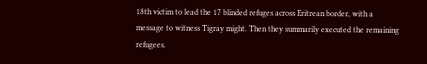18th victim to lead the 17 blinded refuges across Eritrean border, with a message to witness Tigray might. Then they summarily executed the remaining refugees.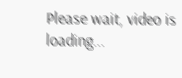Please wait, video is loading...